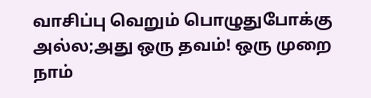வாசிப்பு வெறும் பொழுதுபோக்கு அல்ல;அது ஒரு தவம்! ஒரு முறை நாம்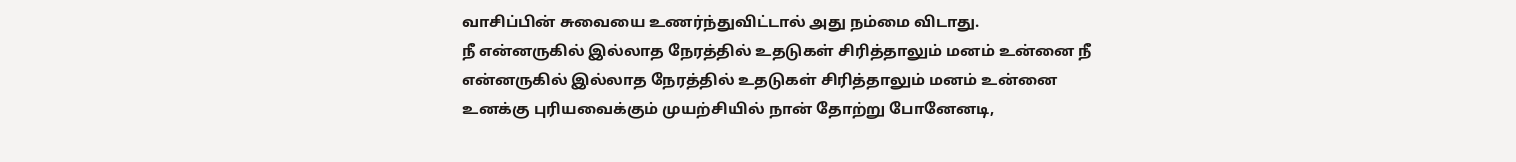வாசிப்பின் சுவையை உணர்ந்துவிட்டால் அது நம்மை விடாது.
நீ என்னருகில் இல்லாத நேரத்தில் உதடுகள் சிரித்தாலும் மனம் உன்னை நீ என்னருகில் இல்லாத நேரத்தில் உதடுகள் சிரித்தாலும் மனம் உன்னை
உனக்கு புரியவைக்கும் முயற்சியில் நான் தோற்று போனேனடி,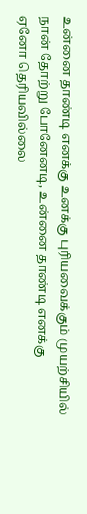உன்னை தாண்டி எனக்கு உனக்கு புரியவைக்கும் முயற்சியில் நான் தோற்று போனேனடி, உன்னை தாண்டி எனக்கு
ஏனோ தெரியவில்லை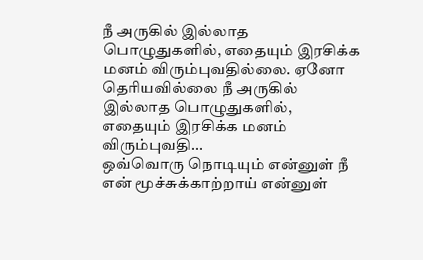நீ அருகில் இல்லாத பொழுதுகளில், எதையும் இரசிக்க மனம் விரும்புவதில்லை. ஏனோ தெரியவில்லை நீ அருகில் இல்லாத பொழுதுகளில், எதையும் இரசிக்க மனம் விரும்புவதி...
ஒவ்வொரு நொடியும் என்னுள் நீ என் மூச்சுக்காற்றாய் என்னுள்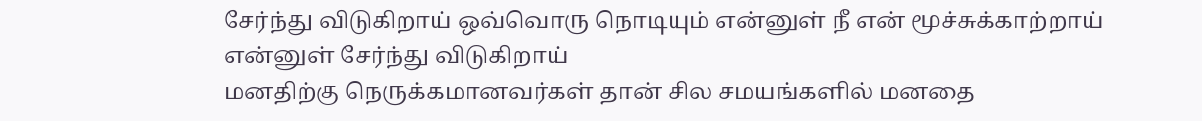சேர்ந்து விடுகிறாய் ஒவ்வொரு நொடியும் என்னுள் நீ என் மூச்சுக்காற்றாய் என்னுள் சேர்ந்து விடுகிறாய்
மனதிற்கு நெருக்கமானவர்கள் தான் சில சமயங்களில் மனதை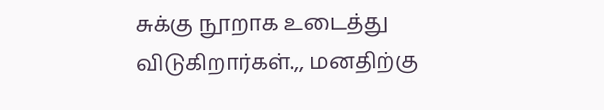சுக்கு நூறாக உடைத்து விடுகிறார்கள்.,, மனதிற்கு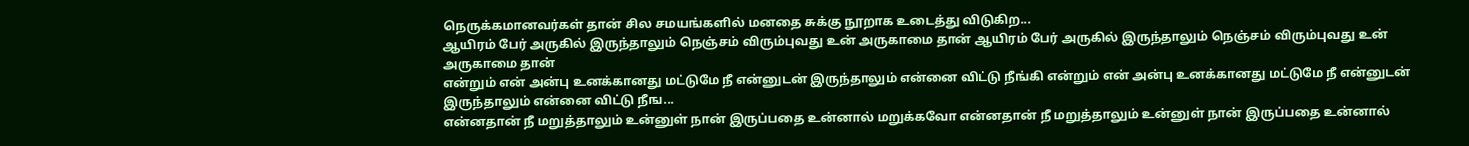நெருக்கமானவர்கள் தான் சில சமயங்களில் மனதை சுக்கு நூறாக உடைத்து விடுகிற...
ஆயிரம் பேர் அருகில் இருந்தாலும் நெஞ்சம் விரும்புவது உன் அருகாமை தான் ஆயிரம் பேர் அருகில் இருந்தாலும் நெஞ்சம் விரும்புவது உன் அருகாமை தான்
என்றும் என் அன்பு உனக்கானது மட்டுமே நீ என்னுடன் இருந்தாலும் என்னை விட்டு நீங்கி என்றும் என் அன்பு உனக்கானது மட்டுமே நீ என்னுடன் இருந்தாலும் என்னை விட்டு நீங...
என்னதான் நீ மறுத்தாலும் உன்னுள் நான் இருப்பதை உன்னால் மறுக்கவோ என்னதான் நீ மறுத்தாலும் உன்னுள் நான் இருப்பதை உன்னால்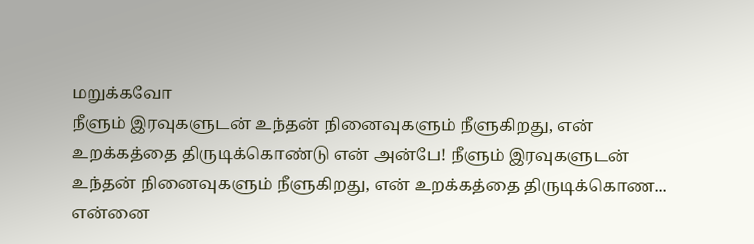மறுக்கவோ
நீளும் இரவுகளுடன் உந்தன் நினைவுகளும் நீளுகிறது, என் உறக்கத்தை திருடிக்கொண்டு என் அன்பே! நீளும் இரவுகளுடன் உந்தன் நினைவுகளும் நீளுகிறது, என் உறக்கத்தை திருடிக்கொண...
என்னை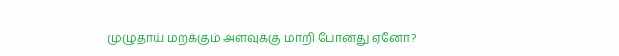முழுதாய் மறக்கும் அளவுக்கு மாறி போனது ஏனோ?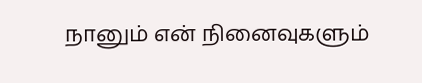நானும் என் நினைவுகளும்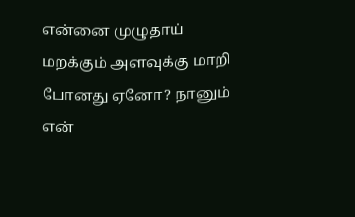என்னை முழுதாய் மறக்கும் அளவுக்கு மாறி போனது ஏனோ? நானும் என்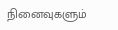நினைவுகளும்